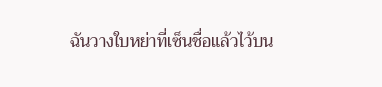ฉันวางใบหย่าที่เซ็นชื่อแล้วไว้บน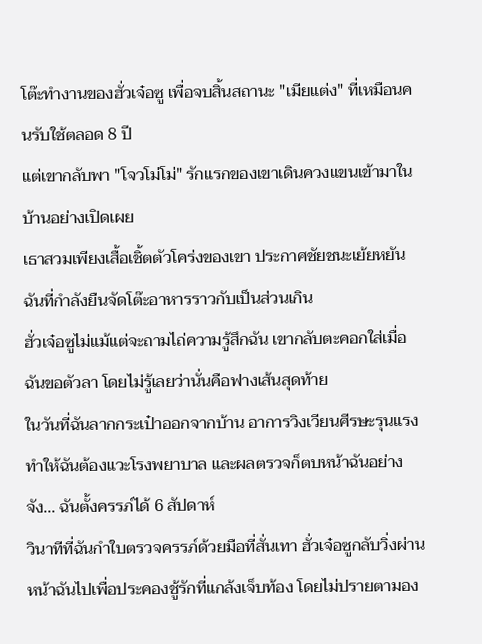โต๊ะทำงานของฮั่วเจ๋อซู เพื่อจบสิ้นสถานะ "เมียแต่ง" ที่เหมือนคนรับใช้ตลอด 8 ปี
แต่เขากลับพา "โจวโม่โม่" รักแรกของเขาเดินควงแขนเข้ามาในบ้านอย่างเปิดเผย
เธาสวมเพียงเสื้อเชิ้ตตัวโคร่งของเขา ประกาศชัยชนะเย้ยหยันฉันที่กำลังยืนจัดโต๊ะอาหารราวกับเป็นส่วนเกิน
ฮั่วเจ๋อซูไม่แม้แต่จะถามไถ่ความรู้สึกฉัน เขากลับตะคอกใส่เมื่อฉันขอตัวลา โดยไม่รู้เลยว่านั่นคือฟางเส้นสุดท้าย
ในวันที่ฉันลากกระเป๋าออกจากบ้าน อาการวิงเวียนศีรษะรุนแรงทำให้ฉันต้องแวะโรงพยาบาล และผลตรวจก็ตบหน้าฉันอย่างจัง... ฉันตั้งครรภ์ได้ 6 สัปดาห์
วินาทีที่ฉันกำใบตรวจครรภ์ด้วยมือที่สั่นเทา ฮั่วเจ๋อซูกลับวิ่งผ่านหน้าฉันไปเพื่อประคองชู้รักที่แกล้งเจ็บท้อง โดยไม่ปรายตามอง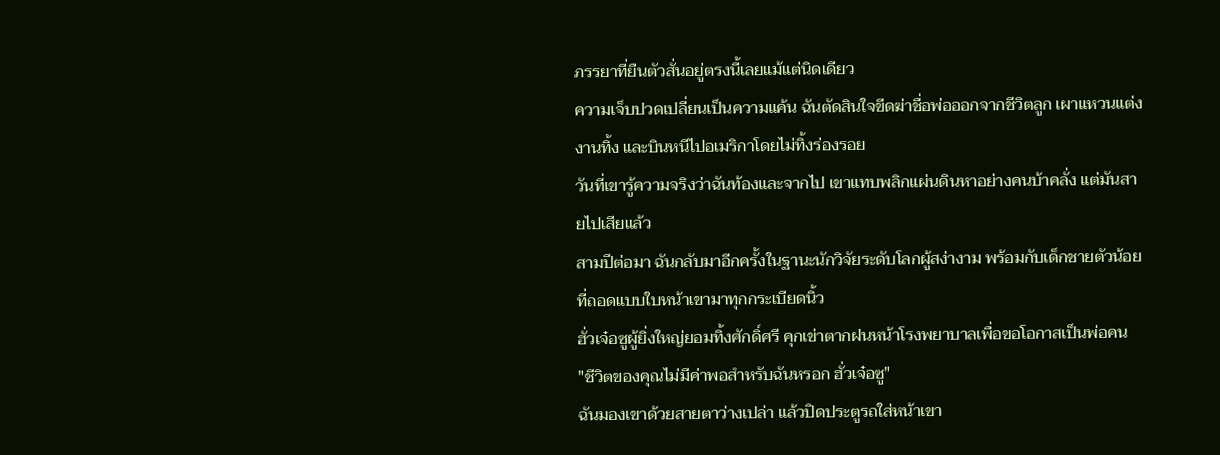ภรรยาที่ยืนตัวสั่นอยู่ตรงนี้เลยแม้แต่นิดเดียว
ความเจ็บปวดเปลี่ยนเป็นความแค้น ฉันตัดสินใจขีดฆ่าชื่อพ่อออกจากชีวิตลูก เผาแหวนแต่งงานทิ้ง และบินหนีไปอเมริกาโดยไม่ทิ้งร่องรอย
วันที่เขารู้ความจริงว่าฉันท้องและจากไป เขาแทบพลิกแผ่นดินหาอย่างคนบ้าคลั่ง แต่มันสายไปเสียแล้ว
สามปีต่อมา ฉันกลับมาอีกครั้งในฐานะนักวิจัยระดับโลกผู้สง่างาม พร้อมกับเด็กชายตัวน้อยที่ถอดแบบใบหน้าเขามาทุกกระเบียดนิ้ว
ฮั่วเจ๋อซูผู้ยิ่งใหญ่ยอมทิ้งศักดิ์ศรี คุกเข่าตากฝนหน้าโรงพยาบาลเพื่อขอโอกาสเป็นพ่อคน
"ชีวิตของคุณไม่มีค่าพอสำหรับฉันหรอก ฮั่วเจ๋อซู"
ฉันมองเขาด้วยสายตาว่างเปล่า แล้วปิดประตูรถใส่หน้าเขา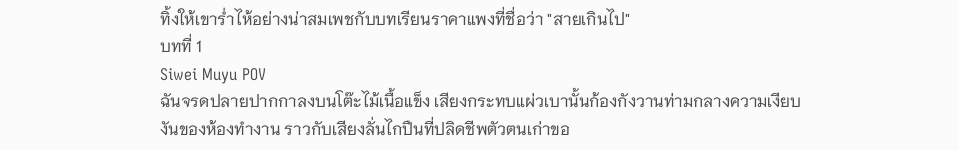ทิ้งให้เขาร่ำไห้อย่างน่าสมเพชกับบทเรียนราคาแพงที่ชื่อว่า "สายเกินไป"
บทที่ 1
Siwei Muyu POV
ฉันจรดปลายปากกาลงบนโต๊ะไม้เนื้อแข็ง เสียงกระทบแผ่วเบานั้นก้องกังวานท่ามกลางความเงียบงันของห้องทำงาน ราวกับเสียงลั่นไกปืนที่ปลิดชีพตัวตนเก่าขอ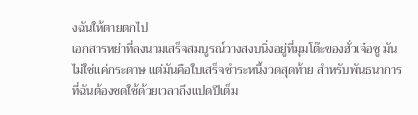งฉันให้ตายตกไป
เอกสารหย่าที่ลงนามเสร็จสมบูรณ์วางสงบนิ่งอยู่ที่มุมโต๊ะของฮั่วเจ๋อซู มันไม่ใช่แค่กระดาษ แต่มันคือใบเสร็จชำระหนี้งวดสุดท้าย สำหรับพันธนาการที่ฉันต้องชดใช้ด้วยเวลาถึงแปดปีเต็ม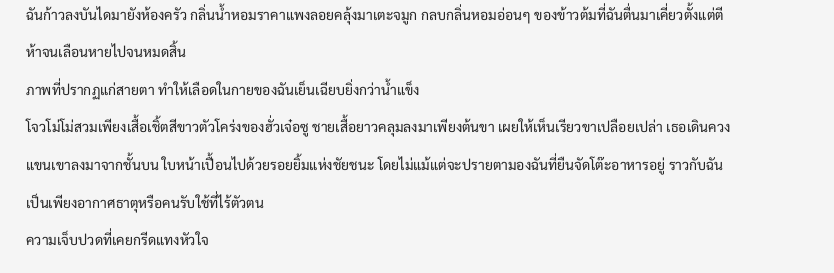ฉันก้าวลงบันไดมายังห้องครัว กลิ่นน้ำหอมราคาแพงลอยคลุ้งมาเตะจมูก กลบกลิ่นหอมอ่อนๆ ของข้าวต้มที่ฉันตื่นมาเคี่ยวตั้งแต่ตีห้าจนเลือนหายไปจนหมดสิ้น
ภาพที่ปรากฏแก่สายตา ทำให้เลือดในกายของฉันเย็นเฉียบยิ่งกว่าน้ำแข็ง
โจวโม่โม่สวมเพียงเสื้อเชิ้ตสีขาวตัวโคร่งของฮั่วเจ๋อซู ชายเสื้อยาวคลุมลงมาเพียงต้นขา เผยให้เห็นเรียวขาเปลือยเปล่า เธอเดินควงแขนเขาลงมาจากชั้นบน ใบหน้าเปื้อนไปด้วยรอยยิ้มแห่งชัยชนะ โดยไม่แม้แต่จะปรายตามองฉันที่ยืนจัดโต๊ะอาหารอยู่ ราวกับฉันเป็นเพียงอากาศธาตุหรือคนรับใช้ที่ไร้ตัวตน
ความเจ็บปวดที่เคยกรีดแทงหัวใจ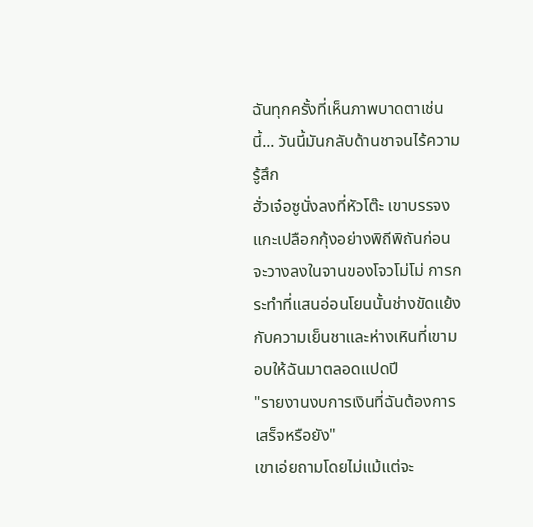ฉันทุกครั้งที่เห็นภาพบาดตาเช่นนี้... วันนี้มันกลับด้านชาจนไร้ความรู้สึก
ฮั่วเจ๋อซูนั่งลงที่หัวโต๊ะ เขาบรรจงแกะเปลือกกุ้งอย่างพิถีพิถันก่อนจะวางลงในจานของโจวโม่โม่ การกระทำที่แสนอ่อนโยนนั้นช่างขัดแย้งกับความเย็นชาและห่างเหินที่เขามอบให้ฉันมาตลอดแปดปี
"รายงานงบการเงินที่ฉันต้องการ เสร็จหรือยัง"
เขาเอ่ยถามโดยไม่แม้แต่จะ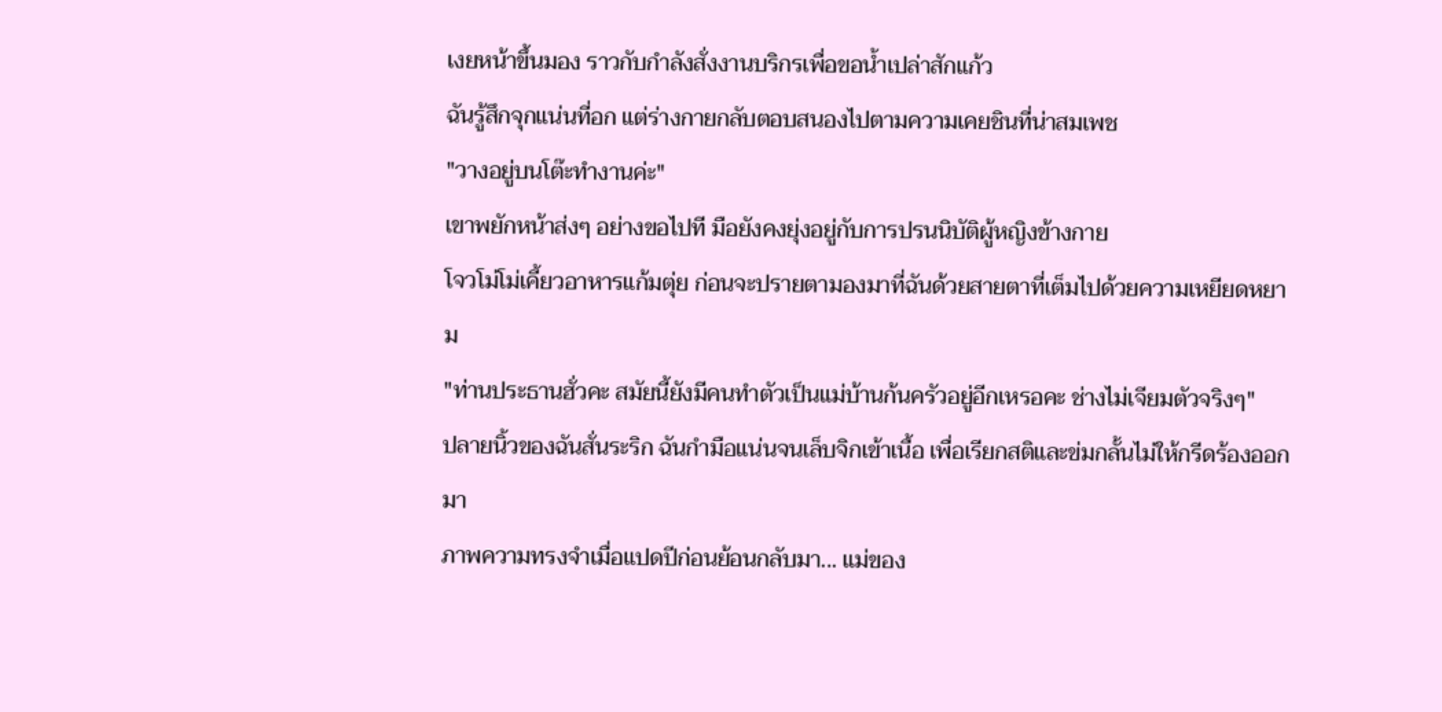เงยหน้าขึ้นมอง ราวกับกำลังสั่งงานบริกรเพื่อขอน้ำเปล่าสักแก้ว
ฉันรู้สึกจุกแน่นที่อก แต่ร่างกายกลับตอบสนองไปตามความเคยชินที่น่าสมเพช
"วางอยู่บนโต๊ะทำงานค่ะ"
เขาพยักหน้าส่งๆ อย่างขอไปที มือยังคงยุ่งอยู่กับการปรนนิบัติผู้หญิงข้างกาย
โจวโม่โม่เคี้ยวอาหารแก้มตุ่ย ก่อนจะปรายตามองมาที่ฉันด้วยสายตาที่เต็มไปด้วยความเหยียดหยาม
"ท่านประธานฮั่วคะ สมัยนี้ยังมีคนทำตัวเป็นแม่บ้านก้นครัวอยู่อีกเหรอคะ ช่างไม่เจียมตัวจริงๆ"
ปลายนิ้วของฉันสั่นระริก ฉันกำมือแน่นจนเล็บจิกเข้าเนื้อ เพื่อเรียกสติและข่มกลั้นไม่ให้กรีดร้องออกมา
ภาพความทรงจำเมื่อแปดปีก่อนย้อนกลับมา... แม่ของ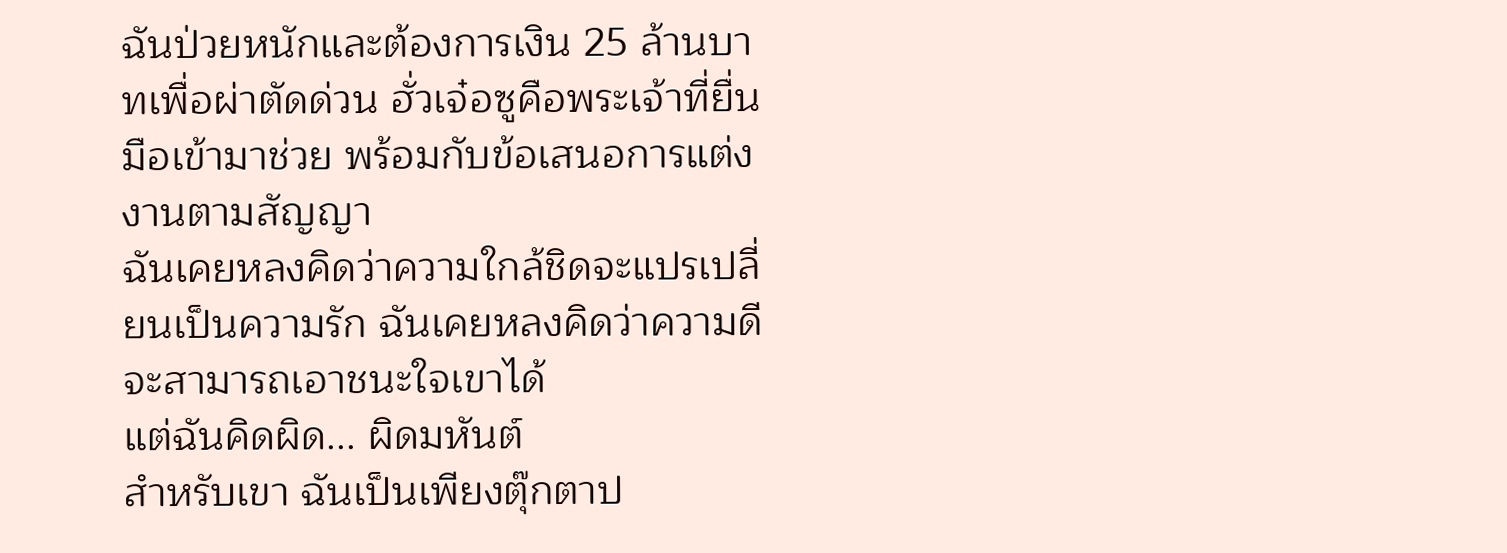ฉันป่วยหนักและต้องการเงิน 25 ล้านบาทเพื่อผ่าตัดด่วน ฮั่วเจ๋อซูคือพระเจ้าที่ยื่นมือเข้ามาช่วย พร้อมกับข้อเสนอการแต่งงานตามสัญญา
ฉันเคยหลงคิดว่าความใกล้ชิดจะแปรเปลี่ยนเป็นความรัก ฉันเคยหลงคิดว่าความดีจะสามารถเอาชนะใจเขาได้
แต่ฉันคิดผิด... ผิดมหันต์
สำหรับเขา ฉันเป็นเพียงตุ๊กตาป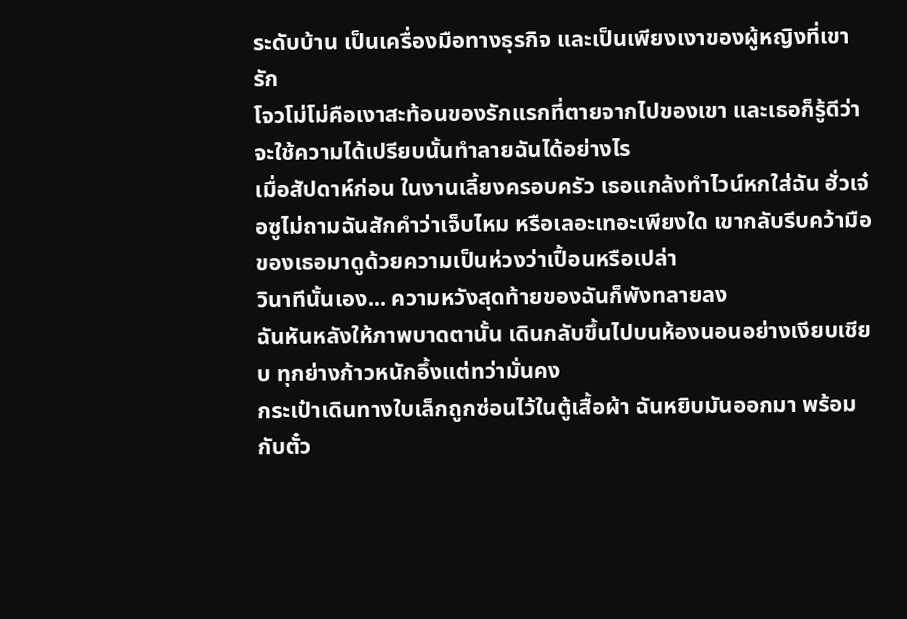ระดับบ้าน เป็นเครื่องมือทางธุรกิจ และเป็นเพียงเงาของผู้หญิงที่เขารัก
โจวโม่โม่คือเงาสะท้อนของรักแรกที่ตายจากไปของเขา และเธอก็รู้ดีว่าจะใช้ความได้เปรียบนั้นทำลายฉันได้อย่างไร
เมื่อสัปดาห์ก่อน ในงานเลี้ยงครอบครัว เธอแกล้งทำไวน์หกใส่ฉัน ฮั่วเจ๋อซูไม่ถามฉันสักคำว่าเจ็บไหม หรือเลอะเทอะเพียงใด เขากลับรีบคว้ามือของเธอมาดูด้วยความเป็นห่วงว่าเปื้อนหรือเปล่า
วินาทีนั้นเอง... ความหวังสุดท้ายของฉันก็พังทลายลง
ฉันหันหลังให้ภาพบาดตานั้น เดินกลับขึ้นไปบนห้องนอนอย่างเงียบเชียบ ทุกย่างก้าวหนักอึ้งแต่ทว่ามั่นคง
กระเป๋าเดินทางใบเล็กถูกซ่อนไว้ในตู้เสื้อผ้า ฉันหยิบมันออกมา พร้อมกับตั๋ว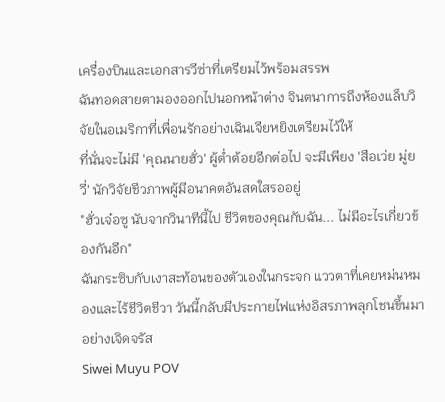เครื่องบินและเอกสารวีซ่าที่เตรียมไว้พร้อมสรรพ
ฉันทอดสายตามองออกไปนอกหน้าต่าง จินตนาการถึงห้องแล็บวิจัยในอเมริกาที่เพื่อนรักอย่างเฉินเจียหยิงเตรียมไว้ให้
ที่นั่นจะไม่มี 'คุณนายฮั่ว' ผู้ต่ำต้อยอีกต่อไป จะมีเพียง 'สือเว่ย มู่ยวี่' นักวิจัยชีวภาพผู้มีอนาคตอันสดใสรออยู่
"ฮั่วเจ๋อซู นับจากวินาทีนี้ไป ชีวิตของคุณกับฉัน... ไม่มีอะไรเกี่ยวข้องกันอีก"
ฉันกระซิบกับเงาสะท้อนของตัวเองในกระจก แววตาที่เคยหม่นหมองและไร้ชีวิตชีวา วันนี้กลับมีประกายไฟแห่งอิสรภาพลุกโชนขึ้นมาอย่างเจิดจรัส
Siwei Muyu POV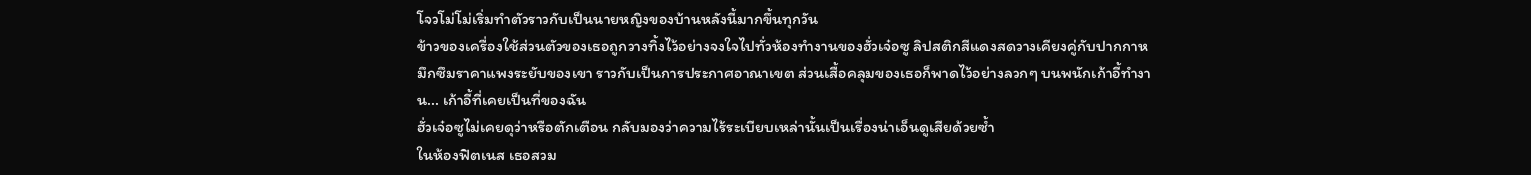โจวโม่โม่เริ่มทำตัวราวกับเป็นนายหญิงของบ้านหลังนี้มากขึ้นทุกวัน
ข้าวของเครื่องใช้ส่วนตัวของเธอถูกวางทิ้งไว้อย่างจงใจไปทั่วห้องทำงานของฮั่วเจ๋อซู ลิปสติกสีแดงสดวางเคียงคู่กับปากกาหมึกซึมราคาแพงระยับของเขา ราวกับเป็นการประกาศอาณาเขต ส่วนเสื้อคลุมของเธอก็พาดไว้อย่างลวกๆ บนพนักเก้าอี้ทำงาน... เก้าอี้ที่เคยเป็นที่ของฉัน
ฮั่วเจ๋อซูไม่เคยดุว่าหรือตักเตือน กลับมองว่าความไร้ระเบียบเหล่านั้นเป็นเรื่องน่าเอ็นดูเสียด้วยซ้ำ
ในห้องฟิตเนส เธอสวม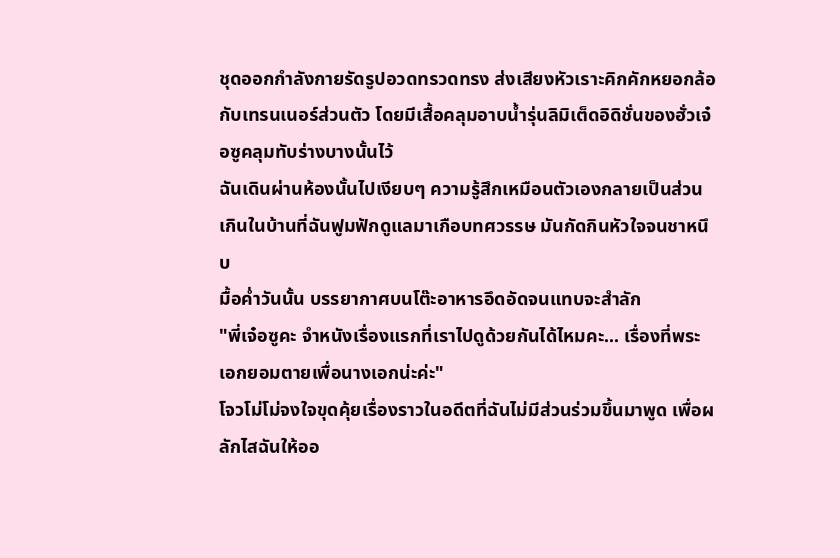ชุดออกกำลังกายรัดรูปอวดทรวดทรง ส่งเสียงหัวเราะคิกคักหยอกล้อกับเทรนเนอร์ส่วนตัว โดยมีเสื้อคลุมอาบน้ำรุ่นลิมิเต็ดอิดิชั่นของฮั่วเจ๋อซูคลุมทับร่างบางนั้นไว้
ฉันเดินผ่านห้องนั้นไปเงียบๆ ความรู้สึกเหมือนตัวเองกลายเป็นส่วนเกินในบ้านที่ฉันฟูมฟักดูแลมาเกือบทศวรรษ มันกัดกินหัวใจจนชาหนึบ
มื้อค่ำวันนั้น บรรยากาศบนโต๊ะอาหารอึดอัดจนแทบจะสำลัก
"พี่เจ๋อซูคะ จำหนังเรื่องแรกที่เราไปดูด้วยกันได้ไหมคะ... เรื่องที่พระเอกยอมตายเพื่อนางเอกน่ะค่ะ"
โจวโม่โม่จงใจขุดคุ้ยเรื่องราวในอดีตที่ฉันไม่มีส่วนร่วมขึ้นมาพูด เพื่อผลักไสฉันให้ออ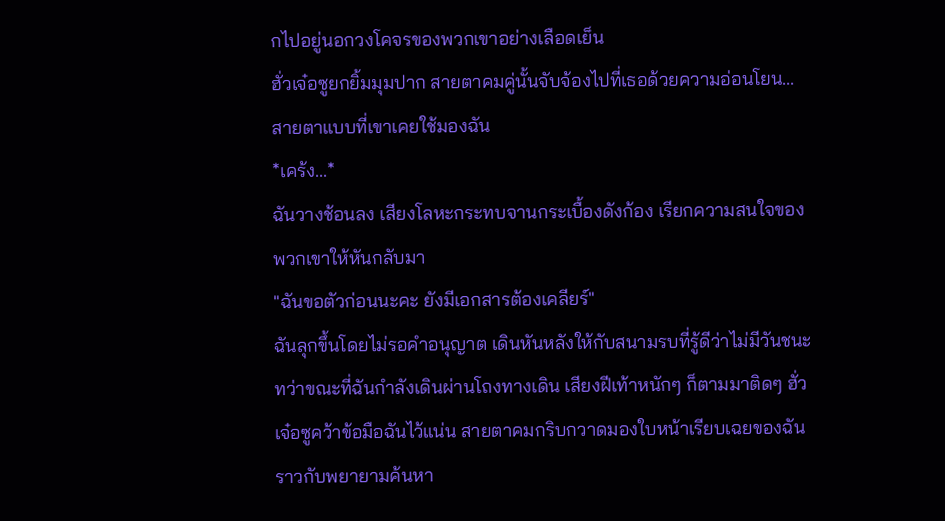กไปอยู่นอกวงโคจรของพวกเขาอย่างเลือดเย็น
ฮั่วเจ๋อซูยกยิ้มมุมปาก สายตาคมคู่นั้นจับจ้องไปที่เธอด้วยความอ่อนโยน... สายตาแบบที่เขาเคยใช้มองฉัน
*เคร้ง...*
ฉันวางช้อนลง เสียงโลหะกระทบจานกระเบื้องดังก้อง เรียกความสนใจของพวกเขาให้หันกลับมา
"ฉันขอตัวก่อนนะคะ ยังมีเอกสารต้องเคลียร์"
ฉันลุกขึ้นโดยไม่รอคำอนุญาต เดินหันหลังให้กับสนามรบที่รู้ดีว่าไม่มีวันชนะ
ทว่าขณะที่ฉันกำลังเดินผ่านโถงทางเดิน เสียงฝีเท้าหนักๆ ก็ตามมาติดๆ ฮั่วเจ๋อซูคว้าข้อมือฉันไว้แน่น สายตาคมกริบกวาดมองใบหน้าเรียบเฉยของฉัน ราวกับพยายามค้นหา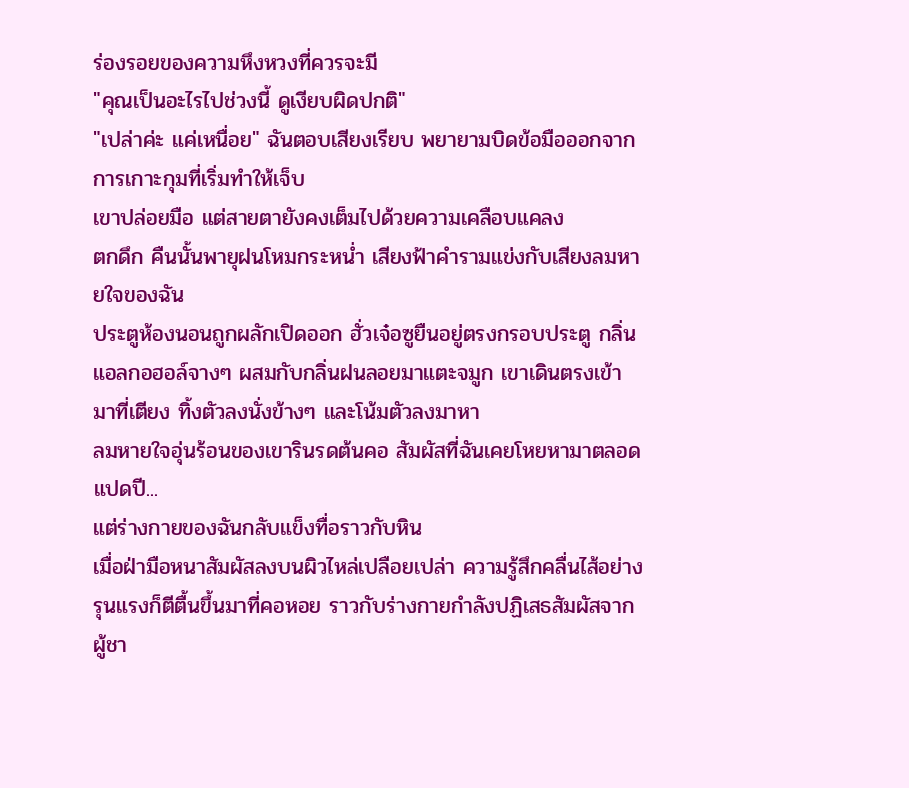ร่องรอยของความหึงหวงที่ควรจะมี
"คุณเป็นอะไรไปช่วงนี้ ดูเงียบผิดปกติ"
"เปล่าค่ะ แค่เหนื่อย" ฉันตอบเสียงเรียบ พยายามบิดข้อมือออกจากการเกาะกุมที่เริ่มทำให้เจ็บ
เขาปล่อยมือ แต่สายตายังคงเต็มไปด้วยความเคลือบแคลง
ตกดึก คืนนั้นพายุฝนโหมกระหน่ำ เสียงฟ้าคำรามแข่งกับเสียงลมหายใจของฉัน
ประตูห้องนอนถูกผลักเปิดออก ฮั่วเจ๋อซูยืนอยู่ตรงกรอบประตู กลิ่นแอลกอฮอล์จางๆ ผสมกับกลิ่นฝนลอยมาแตะจมูก เขาเดินตรงเข้ามาที่เตียง ทิ้งตัวลงนั่งข้างๆ และโน้มตัวลงมาหา
ลมหายใจอุ่นร้อนของเขารินรดต้นคอ สัมผัสที่ฉันเคยโหยหามาตลอดแปดปี...
แต่ร่างกายของฉันกลับแข็งทื่อราวกับหิน
เมื่อฝ่ามือหนาสัมผัสลงบนผิวไหล่เปลือยเปล่า ความรู้สึกคลื่นไส้อย่างรุนแรงก็ตีตื้นขึ้นมาที่คอหอย ราวกับร่างกายกำลังปฏิเสธสัมผัสจากผู้ชา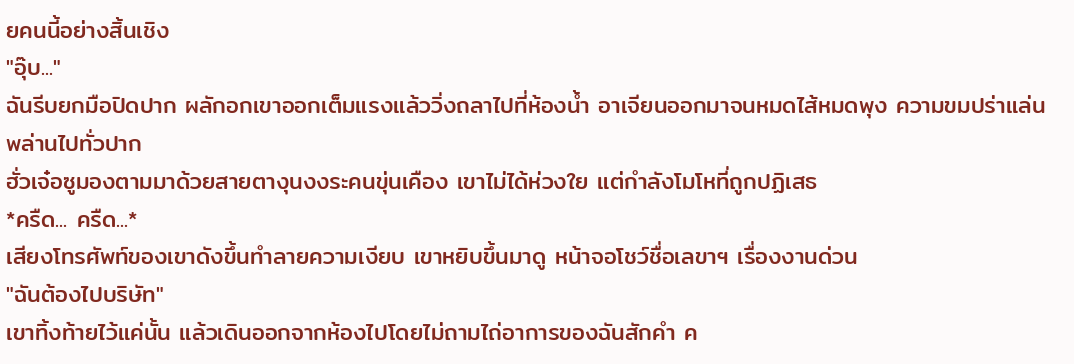ยคนนี้อย่างสิ้นเชิง
"อุ๊บ..."
ฉันรีบยกมือปิดปาก ผลักอกเขาออกเต็มแรงแล้ววิ่งถลาไปที่ห้องน้ำ อาเจียนออกมาจนหมดไส้หมดพุง ความขมปร่าแล่นพล่านไปทั่วปาก
ฮั่วเจ๋อซูมองตามมาด้วยสายตางุนงงระคนขุ่นเคือง เขาไม่ได้ห่วงใย แต่กำลังโมโหที่ถูกปฏิเสธ
*ครืด... ครืด...*
เสียงโทรศัพท์ของเขาดังขึ้นทำลายความเงียบ เขาหยิบขึ้นมาดู หน้าจอโชว์ชื่อเลขาฯ เรื่องงานด่วน
"ฉันต้องไปบริษัท"
เขาทิ้งท้ายไว้แค่นั้น แล้วเดินออกจากห้องไปโดยไม่ถามไถ่อาการของฉันสักคำ ค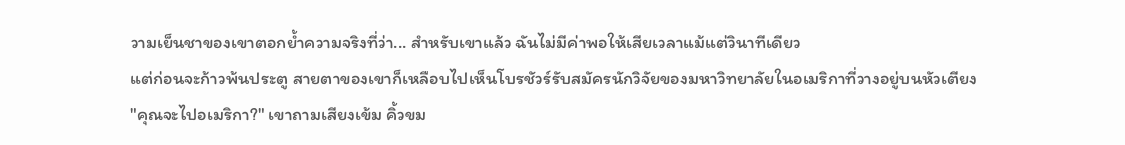วามเย็นชาของเขาตอกย้ำความจริงที่ว่า... สำหรับเขาแล้ว ฉันไม่มีค่าพอให้เสียเวลาแม้แต่วินาทีเดียว
แต่ก่อนจะก้าวพ้นประตู สายตาของเขาก็เหลือบไปเห็นโบรชัวร์รับสมัครนักวิจัยของมหาวิทยาลัยในอเมริกาที่วางอยู่บนหัวเตียง
"คุณจะไปอเมริกา?" เขาถามเสียงเข้ม คิ้วขม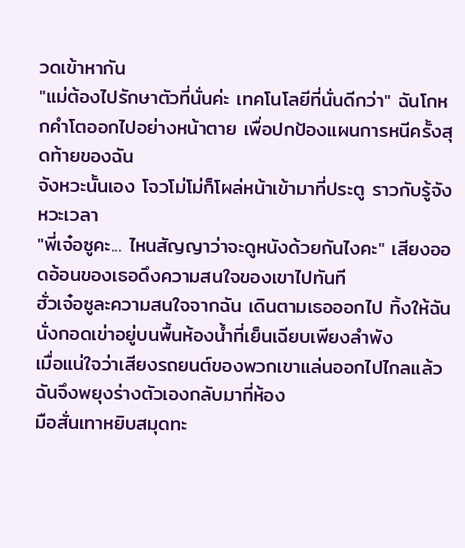วดเข้าหากัน
"แม่ต้องไปรักษาตัวที่นั่นค่ะ เทคโนโลยีที่นั่นดีกว่า" ฉันโกหกคำโตออกไปอย่างหน้าตาย เพื่อปกป้องแผนการหนีครั้งสุดท้ายของฉัน
จังหวะนั้นเอง โจวโม่โม่ก็โผล่หน้าเข้ามาที่ประตู ราวกับรู้จังหวะเวลา
"พี่เจ๋อซูคะ... ไหนสัญญาว่าจะดูหนังด้วยกันไงคะ" เสียงออดอ้อนของเธอดึงความสนใจของเขาไปทันที
ฮั่วเจ๋อซูละความสนใจจากฉัน เดินตามเธอออกไป ทิ้งให้ฉันนั่งกอดเข่าอยู่บนพื้นห้องน้ำที่เย็นเฉียบเพียงลำพัง
เมื่อแน่ใจว่าเสียงรถยนต์ของพวกเขาแล่นออกไปไกลแล้ว ฉันจึงพยุงร่างตัวเองกลับมาที่ห้อง
มือสั่นเทาหยิบสมุดทะ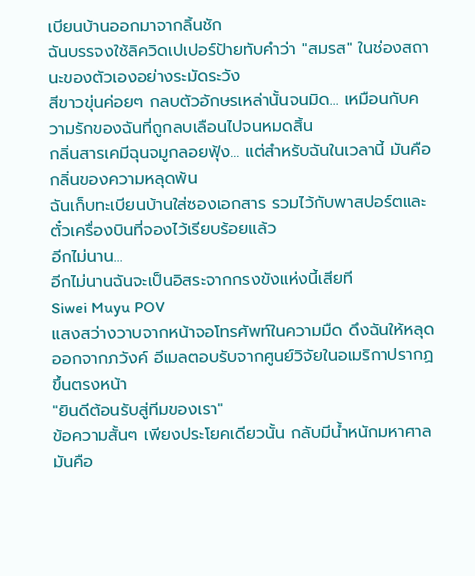เบียนบ้านออกมาจากลิ้นชัก
ฉันบรรจงใช้ลิควิดเปเปอร์ป้ายทับคำว่า "สมรส" ในช่องสถานะของตัวเองอย่างระมัดระวัง
สีขาวขุ่นค่อยๆ กลบตัวอักษรเหล่านั้นจนมิด... เหมือนกับความรักของฉันที่ถูกลบเลือนไปจนหมดสิ้น
กลิ่นสารเคมีฉุนจมูกลอยฟุ้ง... แต่สำหรับฉันในเวลานี้ มันคือกลิ่นของความหลุดพ้น
ฉันเก็บทะเบียนบ้านใส่ซองเอกสาร รวมไว้กับพาสปอร์ตและตั๋วเครื่องบินที่จองไว้เรียบร้อยแล้ว
อีกไม่นาน...
อีกไม่นานฉันจะเป็นอิสระจากกรงขังแห่งนี้เสียที
Siwei Muyu POV
แสงสว่างวาบจากหน้าจอโทรศัพท์ในความมืด ดึงฉันให้หลุดออกจากภวังค์ อีเมลตอบรับจากศูนย์วิจัยในอเมริกาปรากฏขึ้นตรงหน้า
"ยินดีต้อนรับสู่ทีมของเรา"
ข้อความสั้นๆ เพียงประโยคเดียวนั้น กลับมีน้ำหนักมหาศาล มันคือ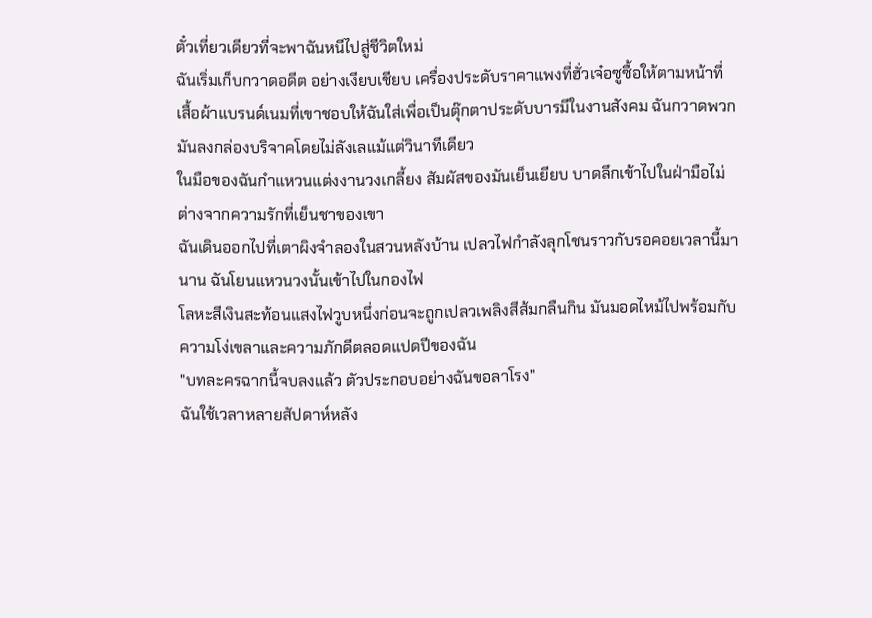ตั๋วเที่ยวเดียวที่จะพาฉันหนีไปสู่ชีวิตใหม่
ฉันเริ่มเก็บกวาดอดีต อย่างเงียบเชียบ เครื่องประดับราคาแพงที่ฮั่วเจ๋อซูซื้อให้ตามหน้าที่ เสื้อผ้าแบรนด์เนมที่เขาชอบให้ฉันใส่เพื่อเป็นตุ๊กตาประดับบารมีในงานสังคม ฉันกวาดพวกมันลงกล่องบริจาคโดยไม่ลังเลแม้แต่วินาทีเดียว
ในมือของฉันกำแหวนแต่งงานวงเกลี้ยง สัมผัสของมันเย็นเยียบ บาดลึกเข้าไปในฝ่ามือไม่ต่างจากความรักที่เย็นชาของเขา
ฉันเดินออกไปที่เตาผิงจำลองในสวนหลังบ้าน เปลวไฟกำลังลุกโชนราวกับรอคอยเวลานี้มานาน ฉันโยนแหวนวงนั้นเข้าไปในกองไฟ
โลหะสีเงินสะท้อนแสงไฟวูบหนึ่งก่อนจะถูกเปลวเพลิงสีส้มกลืนกิน มันมอดไหม้ไปพร้อมกับความโง่เขลาและความภักดีตลอดแปดปีของฉัน
"บทละครฉากนี้จบลงแล้ว ตัวประกอบอย่างฉันขอลาโรง"
ฉันใช้เวลาหลายสัปดาห์หลัง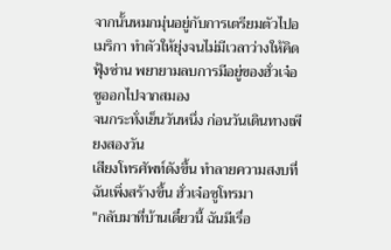จากนั้นหมกมุ่นอยู่กับการเตรียมตัวไปอเมริกา ทำตัวให้ยุ่งจนไม่มีเวลาว่างให้คิดฟุ้งซ่าน พยายามลบการมีอยู่ของฮั่วเจ๋อซูออกไปจากสมอง
จนกระทั่งเย็นวันหนึ่ง ก่อนวันเดินทางเพียงสองวัน
เสียงโทรศัพท์ดังขึ้น ทำลายความสงบที่ฉันเพิ่งสร้างขึ้น ฮั่วเจ๋อซูโทรมา
"กลับมาที่บ้านเดี๋ยวนี้ ฉันมีเรื่อ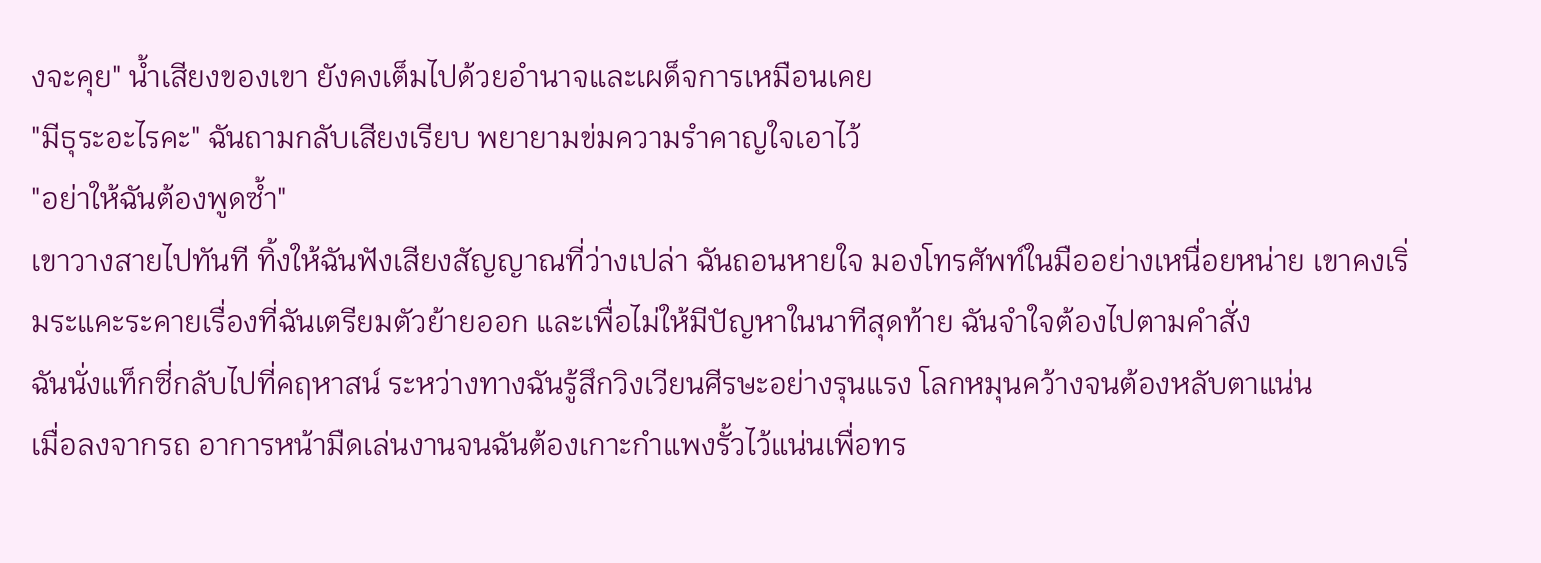งจะคุย" น้ำเสียงของเขา ยังคงเต็มไปด้วยอำนาจและเผด็จการเหมือนเคย
"มีธุระอะไรคะ" ฉันถามกลับเสียงเรียบ พยายามข่มความรำคาญใจเอาไว้
"อย่าให้ฉันต้องพูดซ้ำ"
เขาวางสายไปทันที ทิ้งให้ฉันฟังเสียงสัญญาณที่ว่างเปล่า ฉันถอนหายใจ มองโทรศัพท์ในมืออย่างเหนื่อยหน่าย เขาคงเริ่มระแคะระคายเรื่องที่ฉันเตรียมตัวย้ายออก และเพื่อไม่ให้มีปัญหาในนาทีสุดท้าย ฉันจำใจต้องไปตามคำสั่ง
ฉันนั่งแท็กซี่กลับไปที่คฤหาสน์ ระหว่างทางฉันรู้สึกวิงเวียนศีรษะอย่างรุนแรง โลกหมุนคว้างจนต้องหลับตาแน่น
เมื่อลงจากรถ อาการหน้ามืดเล่นงานจนฉันต้องเกาะกำแพงรั้วไว้แน่นเพื่อทร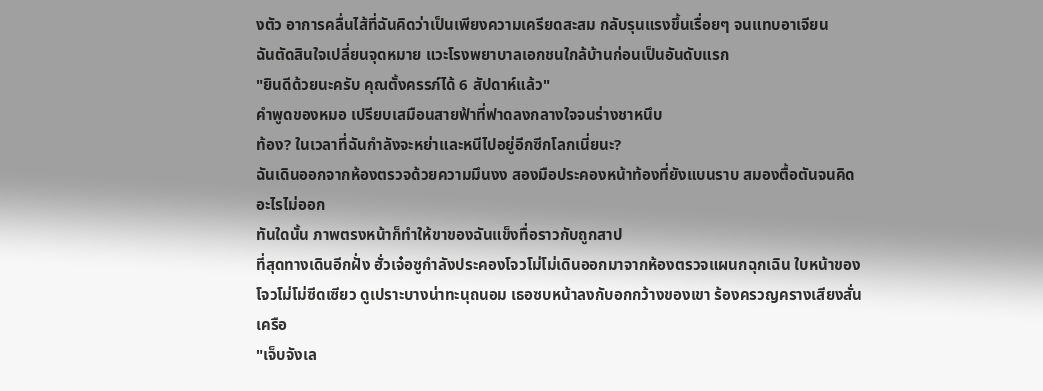งตัว อาการคลื่นไส้ที่ฉันคิดว่าเป็นเพียงความเครียดสะสม กลับรุนแรงขึ้นเรื่อยๆ จนแทบอาเจียน
ฉันตัดสินใจเปลี่ยนจุดหมาย แวะโรงพยาบาลเอกชนใกล้บ้านก่อนเป็นอันดับแรก
"ยินดีด้วยนะครับ คุณตั้งครรภ์ได้ 6 สัปดาห์แล้ว"
คำพูดของหมอ เปรียบเสมือนสายฟ้าที่ฟาดลงกลางใจจนร่างชาหนึบ
ท้อง? ในเวลาที่ฉันกำลังจะหย่าและหนีไปอยู่อีกซีกโลกเนี่ยนะ?
ฉันเดินออกจากห้องตรวจด้วยความมึนงง สองมือประคองหน้าท้องที่ยังแบนราบ สมองตื้อตันจนคิดอะไรไม่ออก
ทันใดนั้น ภาพตรงหน้าก็ทำให้ขาของฉันแข็งทื่อราวกับถูกสาป
ที่สุดทางเดินอีกฝั่ง ฮั่วเจ๋อซูกำลังประคองโจวโม่โม่เดินออกมาจากห้องตรวจแผนกฉุกเฉิน ใบหน้าของโจวโม่โม่ซีดเซียว ดูเปราะบางน่าทะนุถนอม เธอซบหน้าลงกับอกกว้างของเขา ร้องครวญครางเสียงสั่นเครือ
"เจ็บจังเล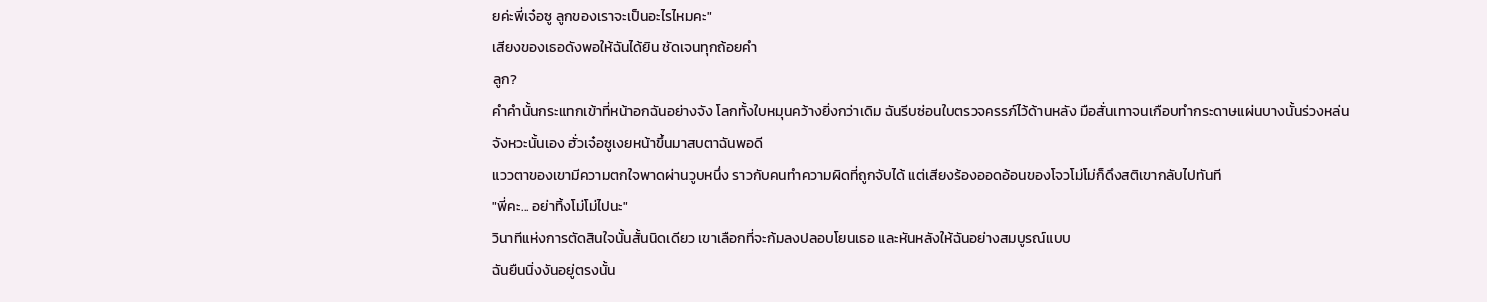ยค่ะพี่เจ๋อซู ลูกของเราจะเป็นอะไรไหมคะ"
เสียงของเธอดังพอให้ฉันได้ยิน ชัดเจนทุกถ้อยคำ
ลูก?
คำคำนั้นกระแทกเข้าที่หน้าอกฉันอย่างจัง โลกทั้งใบหมุนคว้างยิ่งกว่าเดิม ฉันรีบซ่อนใบตรวจครรภ์ไว้ด้านหลัง มือสั่นเทาจนเกือบทำกระดาษแผ่นบางนั้นร่วงหล่น
จังหวะนั้นเอง ฮั่วเจ๋อซูเงยหน้าขึ้นมาสบตาฉันพอดี
แววตาของเขามีความตกใจพาดผ่านวูบหนึ่ง ราวกับคนทำความผิดที่ถูกจับได้ แต่เสียงร้องออดอ้อนของโจวโม่โม่ก็ดึงสติเขากลับไปทันที
"พี่คะ... อย่าทิ้งโม่โม่ไปนะ"
วินาทีแห่งการตัดสินใจนั้นสั้นนิดเดียว เขาเลือกที่จะก้มลงปลอบโยนเธอ และหันหลังให้ฉันอย่างสมบูรณ์แบบ
ฉันยืนนิ่งงันอยู่ตรงนั้น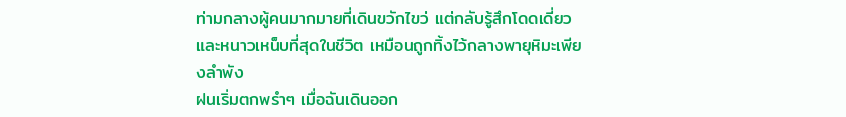ท่ามกลางผู้คนมากมายที่เดินขวักไขว่ แต่กลับรู้สึกโดดเดี่ยวและหนาวเหน็บที่สุดในชีวิต เหมือนถูกทิ้งไว้กลางพายุหิมะเพียงลำพัง
ฝนเริ่มตกพรำๆ เมื่อฉันเดินออก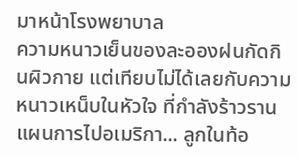มาหน้าโรงพยาบาล
ความหนาวเย็นของละอองฝนกัดกินผิวกาย แต่เทียบไม่ได้เลยกับความหนาวเหน็บในหัวใจ ที่กำลังร้าวราน
แผนการไปอเมริกา... ลูกในท้อ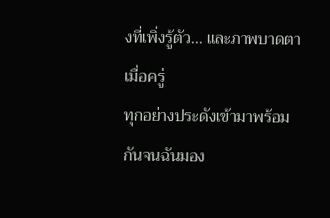งที่เพิ่งรู้ตัว... และภาพบาดตาเมื่อครู่
ทุกอย่างประดังเข้ามาพร้อมกันจนฉันมอง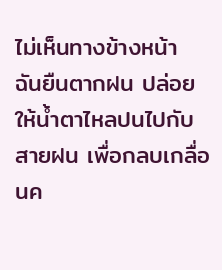ไม่เห็นทางข้างหน้า
ฉันยืนตากฝน ปล่อยให้น้ำตาไหลปนไปกับสายฝน เพื่อกลบเกลื่อนค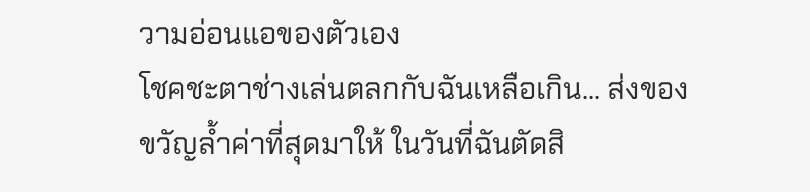วามอ่อนแอของตัวเอง
โชคชะตาช่างเล่นตลกกับฉันเหลือเกิน... ส่งของขวัญล้ำค่าที่สุดมาให้ ในวันที่ฉันตัดสิ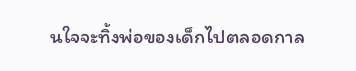นใจจะทิ้งพ่อของเด็กไปตลอดกาล